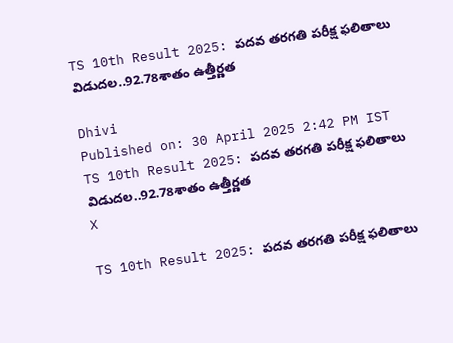TS 10th Result 2025: పదవ తరగతి పరీక్ష ఫలితాలు విడుదల..92.78శాతం ఉత్తీర్ణత

Dhivi
Published on: 30 April 2025 2:42 PM IST
TS 10th Result 2025: పదవ తరగతి పరీక్ష ఫలితాలు విడుదల..92.78శాతం ఉత్తీర్ణత
X

TS 10th Result 2025: పదవ తరగతి పరీక్ష ఫలితాలు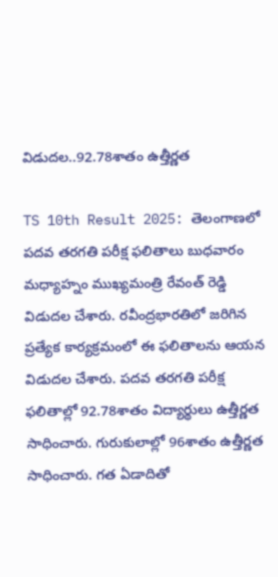విడుదల..92.78శాతం ఉత్తీర్ణత

TS 10th Result 2025: తెలంగాణలో పదవ తరగతి పరీక్ష ఫలితాలు బుధవారం మధ్యాహ్నం ముఖ్యమంత్రి రేవంత్ రెడ్డి విడుదల చేశారు. రవీంద్రభారతిలో జరిగిన ప్రత్యేక కార్యక్రమంలో ఈ ఫలితాలను ఆయన విడుదల చేశారు. పదవ తరగతి పరీక్ష ఫలితాల్లో 92.78శాతం విద్యార్థులు ఉత్తీర్ణత సాధించారు. గురుకులాల్లో 96శాతం ఉత్తీర్ణత సాధించారు. గత ఏడాదితో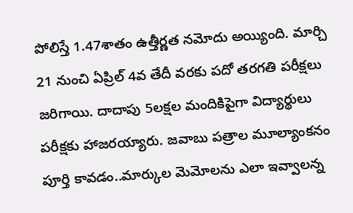పోలిస్తే 1.47శాతం ఉత్తీర్ణత నమోదు అయ్యింది. మార్చి 21 నుంచి ఏప్రిల్ 4వ తేదీ వరకు పదో తరగతి పరీక్షలు జరిగాయి. దాదాపు 5లక్షల మందికిపైగా విద్యార్థులు పరీక్షకు హాజరయ్యారు. జవాబు పత్రాల మూల్యాంకనం పూర్తి కావడం..మార్కుల మెమోలను ఎలా ఇవ్వాలన్న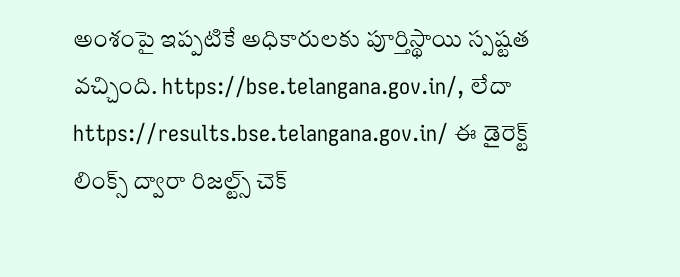అంశంపై ఇప్పటికే అధికారులకు పూర్తిస్థాయి స్పష్టత వచ్చింది. https://bse.telangana.gov.in/, లేదా https://results.bse.telangana.gov.in/ ఈ డైరెక్ట్ లింక్స్ ద్వారా రిజల్ట్స్ చెక్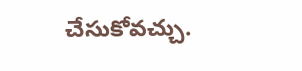చేసుకోవచ్చు.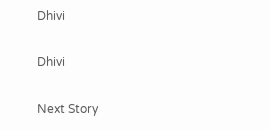Dhivi

Dhivi

Next Story